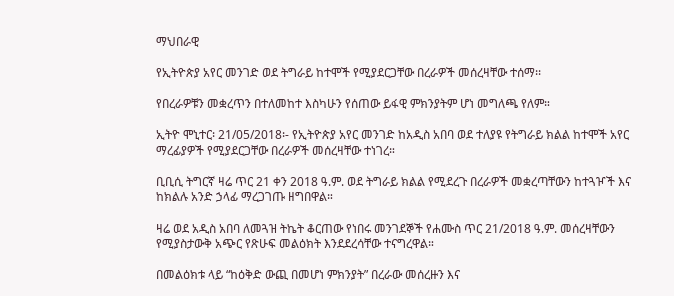ማህበራዊ

የኢትዮጵያ አየር መንገድ ወደ ትግራይ ከተሞች የሚያደርጋቸው በረራዎች መሰረዛቸው ተሰማ፡፡

የበረራዎቹን መቋረጥን በተለመከተ እስካሁን የሰጠው ይፋዊ ምክንያትም ሆነ መግለጫ የለም።

ኢትዮ ሞኒተር፡ 21/05/2018፡- የኢትዮጵያ አየር መንገድ ከአዲስ አበባ ወደ ተለያዩ የትግራይ ክልል ከተሞች አየር ማረፊያዎች የሚያደርጋቸው በረራዎች መሰረዛቸው ተነገረ።

ቢቢሲ ትግርኛ ዛሬ ጥር 21 ቀን 2018 ዓ.ም. ወደ ትግራይ ክልል የሚደረጉ በረራዎች መቋረጣቸውን ከተጓዦች እና ከክልሉ አንድ ኃላፊ ማረጋገጡ ዘግበዋል።

ዛሬ ወደ አዲስ አበባ ለመጓዝ ትኬት ቆርጠው የነበሩ መንገደኞች የሐሙስ ጥር 21/2018 ዓ.ም. መሰረዛቸውን የሚያስታውቅ አጭር የጽሁፍ መልዕክት እንደደረሳቸው ተናግረዋል።

በመልዕክቱ ላይ “ከዕቅድ ውጪ በመሆነ ምክንያት” በረራው መሰረዙን እና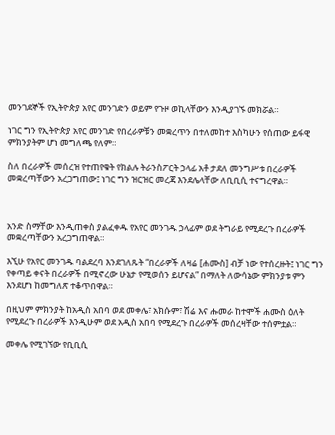መንገደኞች የኢትዮጵያ አየር መንገድን ወይም የጉዞ ወኪላቸውን እንዲያገኙ መክሯል።

ነገር ግን የኢትዮጵያ አየር መንገድ የበረራዎቹን መቋረጥን በተለመከተ እስካሁን የሰጠው ይፋዊ ምክንያትም ሆነ መግለጫ የለም።

ስለ በረራዎች መሰረዝ የተጠየቁት የክልሉ ትራንስፖርት ኃላፊ አቶ ታደለ መንግሥቱ በረራዎች መቋረጣቸውን አረጋግጠው፤ ነገር ግን ዝርዝር መረጃ እንደሌላቸው ለቢቢሲ ተናግረዋል።



አንድ ስማቸው እንዲጠቀስ ያልፈቀዱ የአየር መንገዱ ኃላፊም ወደ ትግራይ የሚደረጉ በረራዎች መቋረጣቸውን አረጋግጠዋል።

እኚሁ የአየር መንገዱ ባልደረባ እንደገለጹት “በረራዎች ለዛሬ [ሐሙስ] ብቻ ነው የተሰረዙት፤ ነገር ግን የቀጣይ ቀናት በረራዎች በሚኖረው ሁኔታ የሚወሰን ይሆናል” በማለት ለውሳኔው ምክንያቱ ምን እንደሆነ ከመግለጽ ተቆጥበዋል።

በዚህም ምክንያት ከአዲስ አበባ ወደ መቀሌ፣ አክሱም፣ ሽሬ እና ሑመራ ከተሞች ሐሙስ ዕለት የሚደረጉ በረራዎች እንዲሁም ወደ አዲስ አበባ የሚደረጉ በረራዎች መሰረዛቸው ተሰምቷል።

መቀሌ የሚገኘው የቢቢሲ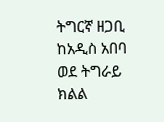ትግርኛ ዘጋቢ ከአዲስ አበባ ወደ ትግራይ ክልል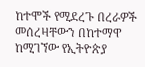ከተሞች የሚደረጉ በረራዎች መሰረዛቸውን በከተማዋ ከሚገኘው የኢትዮጵያ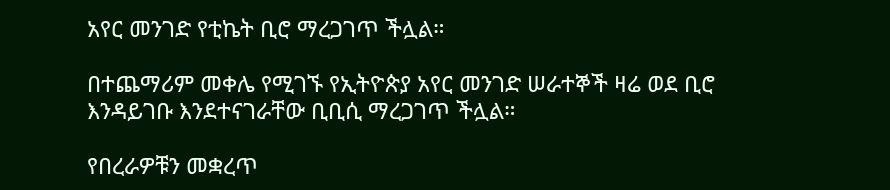አየር መንገድ የቲኬት ቢሮ ማረጋገጥ ችሏል።

በተጨማሪም መቀሌ የሚገኙ የኢትዮጵያ አየር መንገድ ሠራተኞች ዛሬ ወደ ቢሮ እንዳይገቡ እንደተናገራቸው ቢቢሲ ማረጋገጥ ችሏል።

የበረራዎቹን መቋረጥ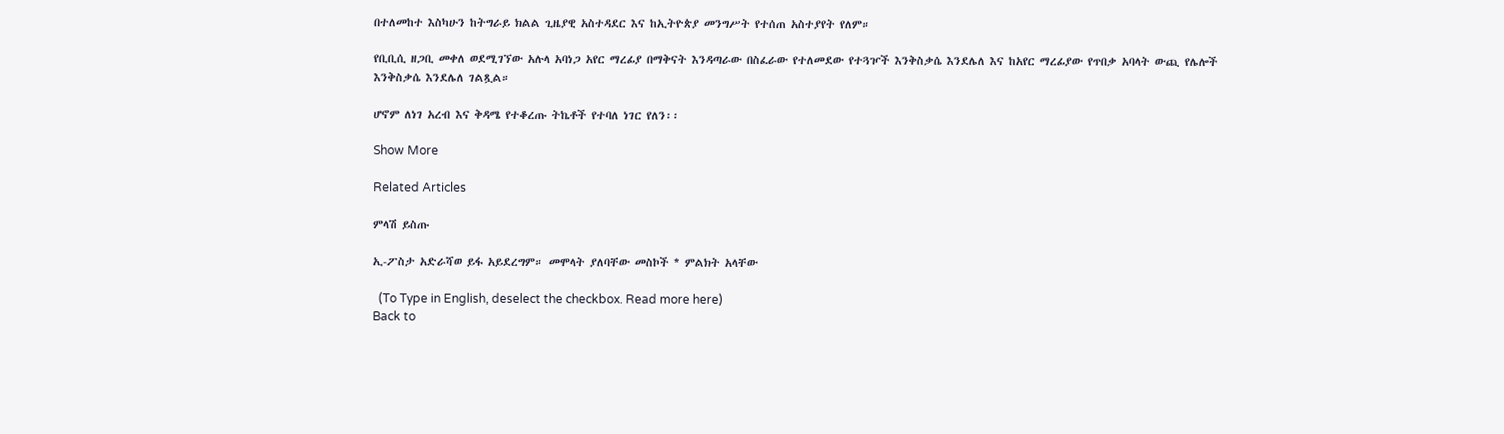በተለመከተ እስካሁን ከትግራይ ክልል ጊዜያዊ አስተዳደር እና ከኢትዮጵያ መንግሥት የተሰጠ አስተያየት የለም።

የቢቢሲ ዘጋቢ መቀለ ወደሚገኘው አሉላ አባነጋ አየር ማረፊያ በማቅናት እንዳጣራው በስፈራው የተለመደው የተጓዦች እንቅስቃሴ እንደሌለ እና ከአየር ማረፊያው የጥበቃ አባላት ውጪ የሌሎች እንቅስቃሴ እንደሌለ ገልጿል።

ሆኖም ለነገ አረብ እና ቅዳሜ የተቆረጡ ትኬቶች የተባለ ነገር የለን፡፡

Show More

Related Articles

ምላሽ ይስጡ

ኢ-ፖስታ አድራሻወ ይፋ አይደረግም። መሞላት ያለባቸው መስኮች * ምልክት አላቸው

  (To Type in English, deselect the checkbox. Read more here)
Back to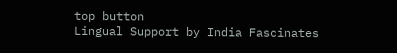top button
Lingual Support by India Fascinates